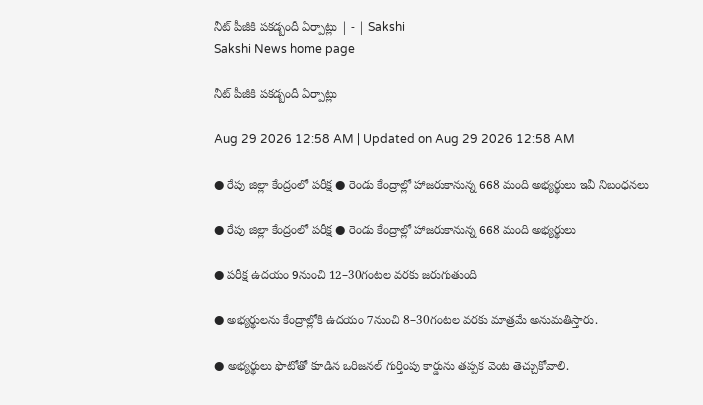నీట్‌ పీజీకి పకడ్బందీ ఏర్పాట్లు | - | Sakshi
Sakshi News home page

నీట్‌ పీజీకి పకడ్బందీ ఏర్పాట్లు

Aug 29 2026 12:58 AM | Updated on Aug 29 2026 12:58 AM

● రేపు జిల్లా కేంద్రంలో పరీక్ష ● రెండు కేంద్రాల్లో హాజరుకానున్న 668 మంది అభ్యర్థులు ఇవీ నిబంధనలు

● రేపు జిల్లా కేంద్రంలో పరీక్ష ● రెండు కేంద్రాల్లో హాజరుకానున్న 668 మంది అభ్యర్థులు

● పరీక్ష ఉదయం 9నుంచి 12–30గంటల వరకు జరుగుతుంది

● అభ్యర్థులను కేంద్రాల్లోకి ఉదయం 7నుంచి 8–30గంటల వరకు మాత్రమే అనుమతిస్తారు.

● అభ్యర్థులు ఫొటోతో కూడిన ఒరిజనల్‌ గుర్తింపు కార్డును తప్పక వెంట తెచ్చుకోవాలి.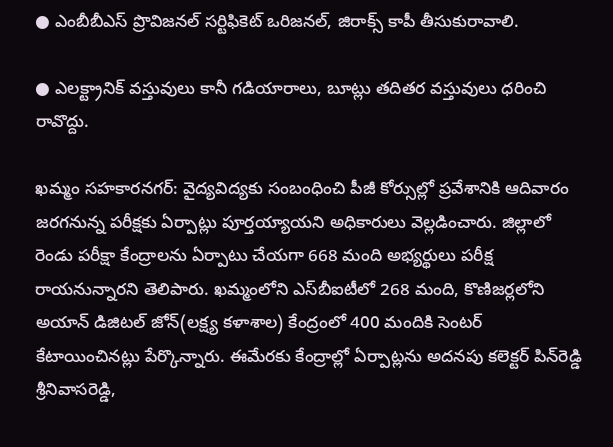● ఎంబీబీఎస్‌ ప్రొవిజనల్‌ సర్టిఫికెట్‌ ఒరిజనల్‌, జిరాక్స్‌ కాపీ తీసుకురావాలి.

● ఎలక్ట్రానిక్‌ వస్తువులు కానీ గడియారాలు, బూట్లు తదితర వస్తువులు ధరించి రావొద్దు.

ఖమ్మం సహకారనగర్‌: వైద్యవిద్యకు సంబంధించి పీజీ కోర్సుల్లో ప్రవేశానికి ఆదివారం జరగనున్న పరీక్షకు ఏర్పాట్లు పూర్తయ్యాయని అధికారులు వెల్లడించారు. జిల్లాలో రెండు పరీక్షా కేంద్రాలను ఏర్పాటు చేయగా 668 మంది అభ్యర్థులు పరీక్ష రాయనున్నారని తెలిపారు. ఖమ్మంలోని ఎస్‌బీఐటీలో 268 మంది, కొణిజర్లలోని అయాన్‌ డిజిటల్‌ జోన్‌(లక్ష్య కళాశాల) కేంద్రంలో 400 మందికి సెంటర్‌ కేటాయించినట్లు పేర్కొన్నారు. ఈమేరకు కేంద్రాల్లో ఏర్పాట్లను అదనపు కలెక్టర్‌ పిన్‌రెడ్డి శ్రీనివాసరెడ్డి,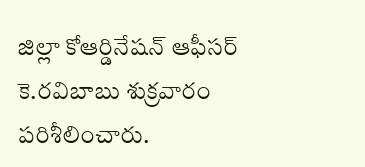జిల్లా కోఆర్డినేషన్‌ ఆఫీసర్‌ కె.రవిబాబు శుక్రవారం పరిశీలించారు.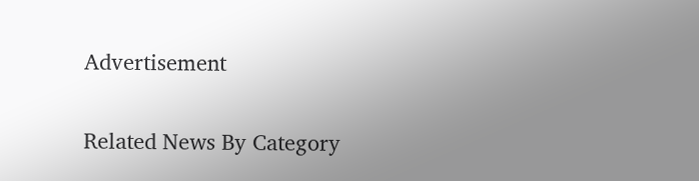Advertisement

Related News By Category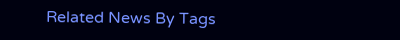Related News By Tags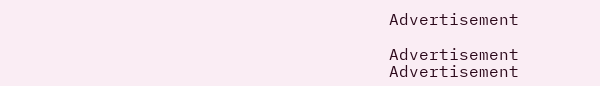Advertisement

Advertisement
Advertisement